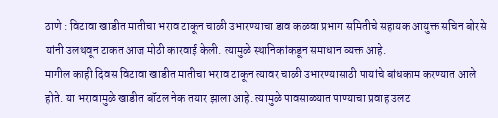ठाणे : विटावा खाडीत मातीचा भराव टाकून चाळी उभारण्याचा डाव कळवा प्रभाग समितीचे सहायक आयुक्त सचिन बोरसे यांनी उलथवून टाकत आज मोठी कारवाई केली. त्यामुळे स्थानिकांकडून समाधान व्यक्त आहे.
मागील काही दिवस विटावा खाडीत मातीचा भराव टाकून त्यावर चाळी उभारण्यासाठी पायांचे बांधकाम करण्यात आले होते. या भरावामुळे खाडीत बॉटल नेक तयार झाला आहे. त्यामुळे पावसाळ्यात पाण्याचा प्रवाह उलट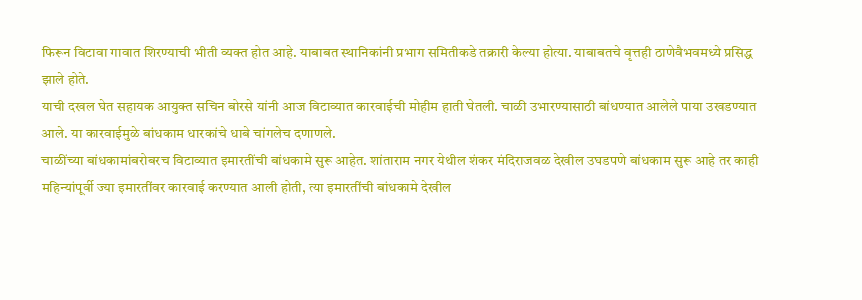फिरून विटावा गावात शिरण्याची भीती व्यक्त होत आहे. याबाबत स्थानिकांनी प्रभाग समितीकडे तक्रारी केल्या होत्या. याबाबतचे वृत्तही ठाणेवैभवमध्ये प्रसिद्ध झाले होते.
याची दखल घेत सहायक आयुक्त सचिन बोरसे यांनी आज विटाव्यात कारवाईची मोहीम हाती घेतली. चाळी उभारण्यासाठी बांधण्यात आलेले पाया उखडण्यात आले. या कारवाईमुळे बांधकाम धारकांचे धाबे चांगलेच दणाणले.
चाळींच्या बांधकामांबरोबरच विटाव्यात इमारतींची बांधकामे सुरू आहेत. शांताराम नगर येथील शंकर मंदिराजवळ देखील उघडपणे बांधकाम सुरू आहे तर काही महिन्यांपूर्वी ज्या इमारतींवर कारवाई करण्यात आली होती, त्या इमारतींची बांधकामे देखील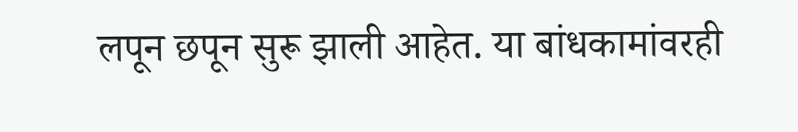लपून छपून सुरू झाली आहेत. या बांधकामांवरही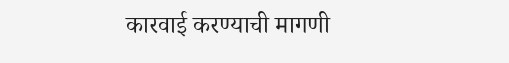कारवाई करण्याची मागणी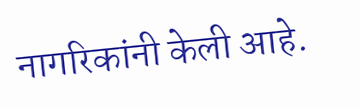नागरिकांनी केली आहे.